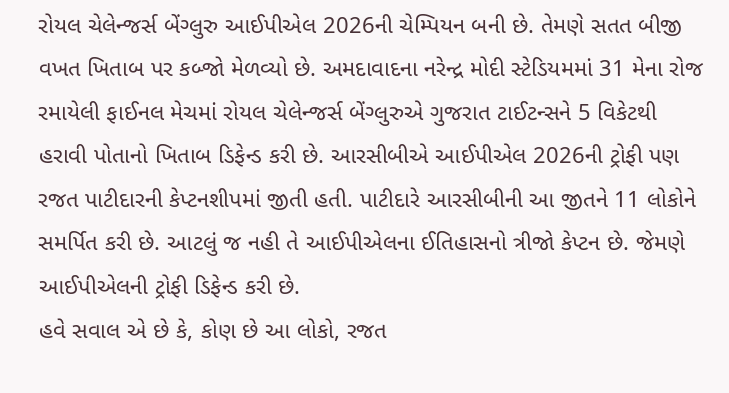રોયલ ચેલેન્જર્સ બેંગ્લુરુ આઈપીએલ 2026ની ચેમ્પિયન બની છે. તેમણે સતત બીજી વખત ખિતાબ પર કબ્જો મેળવ્યો છે. અમદાવાદના નરેન્દ્ર મોદી સ્ટેડિયમમાં 31 મેના રોજ રમાયેલી ફાઈનલ મેચમાં રોયલ ચેલેન્જર્સ બેંગ્લુરુએ ગુજરાત ટાઈટન્સને 5 વિકેટથી હરાવી પોતાનો ખિતાબ ડિફેન્ડ કરી છે. આરસીબીએ આઈપીએલ 2026ની ટ્રોફી પણ રજત પાટીદારની કેપ્ટનશીપમાં જીતી હતી. પાટીદારે આરસીબીની આ જીતને 11 લોકોને સમર્પિત કરી છે. આટલું જ નહી તે આઈપીએલના ઈતિહાસનો ત્રીજો કેપ્ટન છે. જેમણે આઈપીએલની ટ્રોફી ડિફેન્ડ કરી છે.
હવે સવાલ એ છે કે, કોણ છે આ લોકો, રજત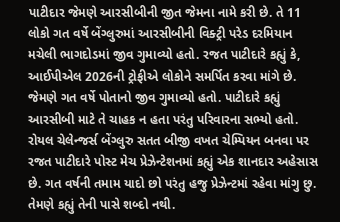પાટીદાર જેમણે આરસીબીની જીત જેમના નામે કરી છે. તે 11 લોકો ગત વર્ષે બેંગ્લુરુમાં આરસીબીની વિક્ટ્રી પરેડ દરમિયાન મચેલી ભાગદોડમાં જીવ ગુમાવ્યો હતો. રજત પાટીદારે કહ્યું કે, આઈપીએલ 2026ની ટ્રોફીએ લોકોને સમર્પિત કરવા માંગે છે. જેમણે ગત વર્ષે પોતાનો જીવ ગુમાવ્યો હતો. પાટીદારે કહ્યું આરસીબી માટે તે ચાહક ન હતા પરંતુ પરિવારના સભ્યો હતો.
રોયલ ચેલેન્જર્સ બેંગ્લુરુ સતત બીજી વખત ચેમ્પિયન બનવા પર રજત પાટીદારે પોસ્ટ મેચ પ્રેઝેન્ટેશનમાં કહ્યું એક શાનદાર અહેસાસ છે. ગત વર્ષની તમામ યાદો છો પરંતુ હજુ પ્રેઝેન્ટમાં રહેવા માંગુ છુ. તેમણે કહ્યું તેની પાસે શબ્દો નથી.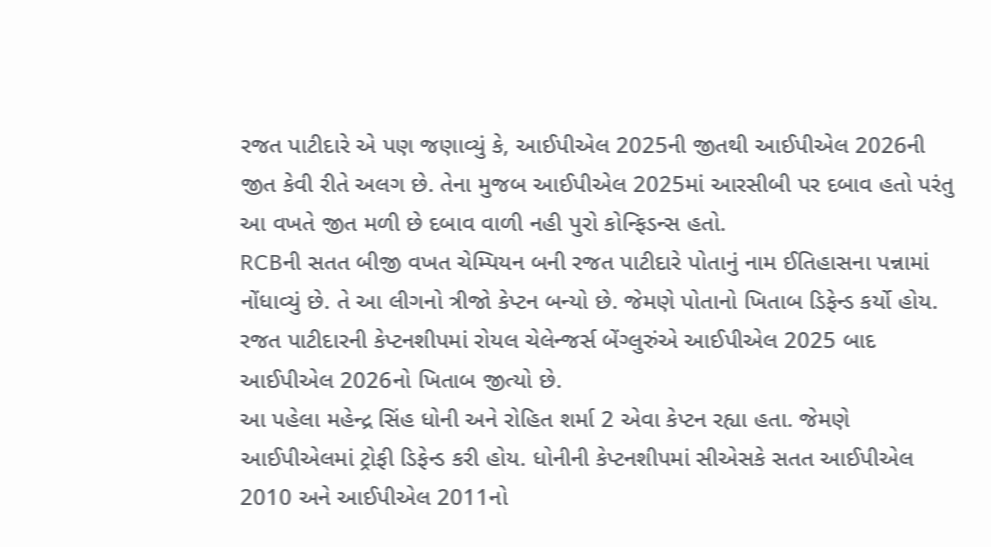રજત પાટીદારે એ પણ જણાવ્યું કે, આઈપીએલ 2025ની જીતથી આઈપીએલ 2026ની જીત કેવી રીતે અલગ છે. તેના મુજબ આઈપીએલ 2025માં આરસીબી પર દબાવ હતો પરંતુ આ વખતે જીત મળી છે દબાવ વાળી નહી પુરો કોન્ફિડન્સ હતો.
RCBની સતત બીજી વખત ચેમ્પિયન બની રજત પાટીદારે પોતાનું નામ ઈતિહાસના પન્નામાં નોંધાવ્યું છે. તે આ લીગનો ત્રીજો કેપ્ટન બન્યો છે. જેમણે પોતાનો ખિતાબ ડિફેન્ડ કર્યો હોય. રજત પાટીદારની કેપ્ટનશીપમાં રોયલ ચેલેન્જર્સ બેંગ્લુરુંએ આઈપીએલ 2025 બાદ આઈપીએલ 2026નો ખિતાબ જીત્યો છે.
આ પહેલા મહેન્દ્ર સિંહ ધોની અને રોહિત શર્મા 2 એવા કેપ્ટન રહ્યા હતા. જેમણે આઈપીએલમાં ટ્રોફી ડિફેન્ડ કરી હોય. ધોનીની કેપ્ટનશીપમાં સીએસકે સતત આઈપીએલ 2010 અને આઈપીએલ 2011નો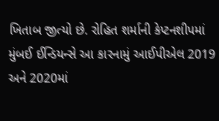ખિતાબ જીત્યો છે. રોહિત શર્માની કેપ્ટનશીપમાં મુંબઈ ઈન્ડિયન્સે આ કારનામું આઈપીએલ 2019 અને 2020માં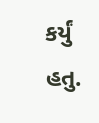કર્યું હતુ.